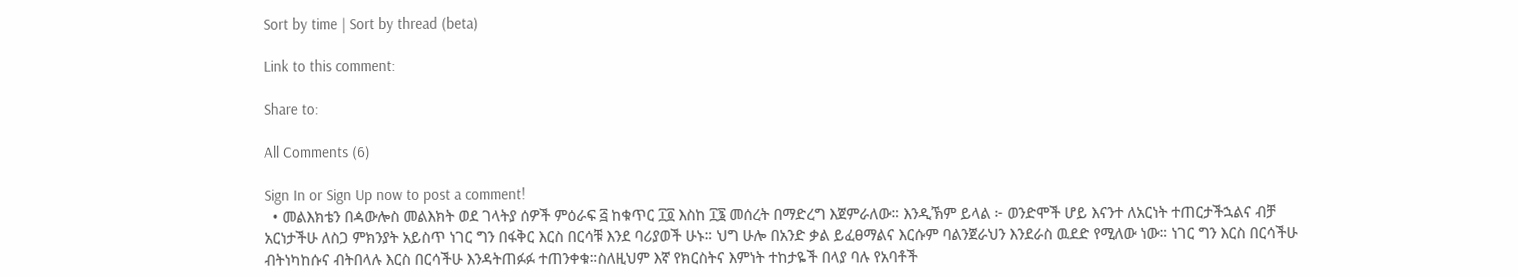Sort by time | Sort by thread (beta)

Link to this comment:

Share to:

All Comments (6)

Sign In or Sign Up now to post a comment!
  • መልእክቴን በዻውሎስ መልእክት ወደ ገላትያ ሰዎች ምዕራፍ ፭ ከቁጥር ፲፬ እስከ ፲፮ መሰረት በማድረግ እጀምራለው። እንዲኽም ይላል ፦ ወንድሞች ሆይ እናንተ ለአርነት ተጠርታችኋልና ብቻ አርነታችሁ ለስጋ ምክንያት አይስጥ ነገር ግን በፋቅር እርስ በርሳቹ እንደ ባሪያወች ሁኑ። ህግ ሁሎ በአንድ ቃል ይፈፀማልና እርሱም ባልንጀራህን እንደራስ ዉደድ የሚለው ነው። ነገር ግን እርስ በርሳችሁ ብትነካከሱና ብትበላሉ እርስ በርሳችሁ እንዳትጠፉፉ ተጠንቀቁ።ስለዚህም እኛ የክርስትና እምነት ተከታዬች በላያ ባሉ የአባቶች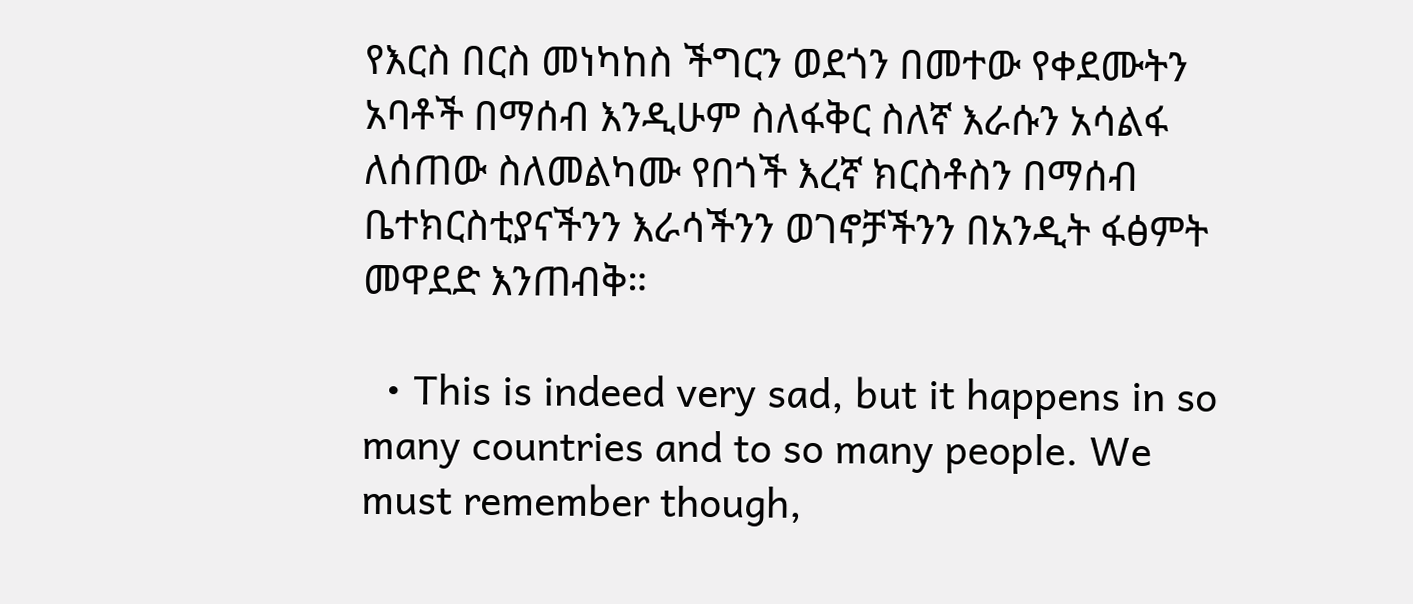የእርስ በርስ መነካከስ ችግርን ወደጎን በመተው የቀደሙትን አባቶች በማሰብ እንዲሁም ስለፋቅር ስለኛ እራሱን አሳልፋ ለሰጠው ስለመልካሙ የበጎች እረኛ ክርስቶስን በማሰብ ቤተክርስቲያናችንን እራሳችንን ወገኖቻችንን በአንዲት ፋፅምት መዋደድ እንጠብቅ።

  • This is indeed very sad, but it happens in so many countries and to so many people. We must remember though,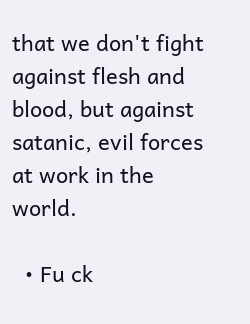that we don't fight against flesh and blood, but against satanic, evil forces at work in the world.

  • Fu ck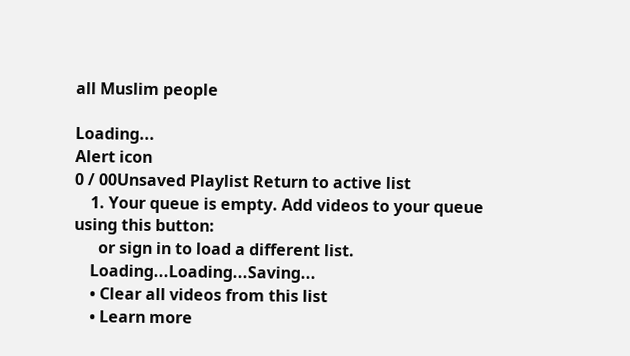all Muslim people

Loading...
Alert icon
0 / 00Unsaved Playlist Return to active list
    1. Your queue is empty. Add videos to your queue using this button:
      or sign in to load a different list.
    Loading...Loading...Saving...
    • Clear all videos from this list
    • Learn more